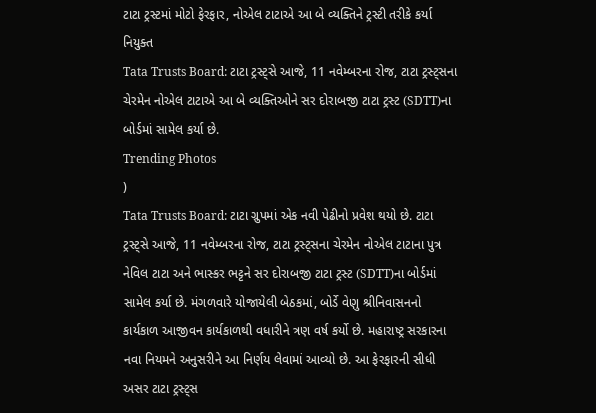ટાટા ટ્રસ્ટમાં મોટો ફેરફાર, નોએલ ટાટાએ આ બે વ્યક્તિને ટ્રસ્ટી તરીકે કર્યા નિયુક્ત
Tata Trusts Board: ટાટા ટ્રસ્ટ્સે આજે, 11 નવેમ્બરના રોજ, ટાટા ટ્રસ્ટ્સના ચેરમેન નોએલ ટાટાએ આ બે વ્યક્તિઓને સર દોરાબજી ટાટા ટ્રસ્ટ (SDTT)ના બોર્ડમાં સામેલ કર્યા છે.
Trending Photos
)
Tata Trusts Board: ટાટા ગ્રુપમાં એક નવી પેઢીનો પ્રવેશ થયો છે. ટાટા ટ્રસ્ટ્સે આજે, 11 નવેમ્બરના રોજ, ટાટા ટ્રસ્ટ્સના ચેરમેન નોએલ ટાટાના પુત્ર નેવિલ ટાટા અને ભાસ્કર ભટ્ટને સર દોરાબજી ટાટા ટ્રસ્ટ (SDTT)ના બોર્ડમાં સામેલ કર્યા છે. મંગળવારે યોજાયેલી બેઠકમાં, બોર્ડે વેણુ શ્રીનિવાસનનો કાર્યકાળ આજીવન કાર્યકાળથી વધારીને ત્રણ વર્ષ કર્યો છે. મહારાષ્ટ્ર સરકારના નવા નિયમને અનુસરીને આ નિર્ણય લેવામાં આવ્યો છે. આ ફેરફારની સીધી અસર ટાટા ટ્રસ્ટ્સ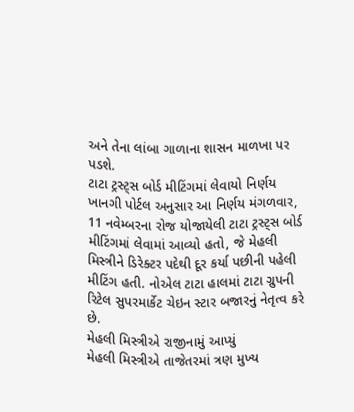અને તેના લાંબા ગાળાના શાસન માળખા પર પડશે.
ટાટા ટ્રસ્ટ્સ બોર્ડ મીટિંગમાં લેવાયો નિર્ણય
ખાનગી પોર્ટલ અનુસાર આ નિર્ણય મંગળવાર, 11 નવેમ્બરના રોજ યોજાયેલી ટાટા ટ્રસ્ટ્સ બોર્ડ મીટિંગમાં લેવામાં આવ્યો હતો, જે મેહલી મિસ્ત્રીને ડિરેક્ટર પદેથી દૂર કર્યા પછીની પહેલી મીટિંગ હતી. નોએલ ટાટા હાલમાં ટાટા ગ્રુપની રિટેલ સુપરમાર્કેટ ચેઇન સ્ટાર બજારનું નેતૃત્વ કરે છે.
મેહલી મિસ્ત્રીએ રાજીનામું આપ્યું
મેહલી મિસ્ત્રીએ તાજેતરમાં ત્રણ મુખ્ય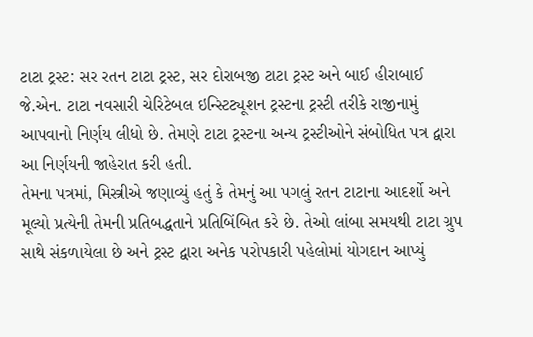ટાટા ટ્રસ્ટ: સર રતન ટાટા ટ્રસ્ટ, સર દોરાબજી ટાટા ટ્રસ્ટ અને બાઈ હીરાબાઈ જે.એન. ટાટા નવસારી ચેરિટેબલ ઇન્સ્ટિટ્યૂશન ટ્રસ્ટના ટ્રસ્ટી તરીકે રાજીનામું આપવાનો નિર્ણય લીધો છે. તેમણે ટાટા ટ્રસ્ટના અન્ય ટ્રસ્ટીઓને સંબોધિત પત્ર દ્વારા આ નિર્ણયની જાહેરાત કરી હતી.
તેમના પત્રમાં, મિસ્ત્રીએ જણાવ્યું હતું કે તેમનું આ પગલું રતન ટાટાના આદર્શો અને મૂલ્યો પ્રત્યેની તેમની પ્રતિબદ્ધતાને પ્રતિબિંબિત કરે છે. તેઓ લાંબા સમયથી ટાટા ગ્રુપ સાથે સંકળાયેલા છે અને ટ્રસ્ટ દ્વારા અનેક પરોપકારી પહેલોમાં યોગદાન આપ્યું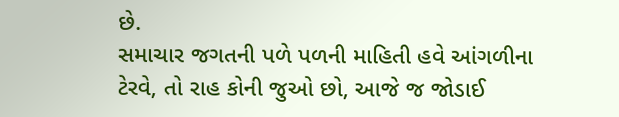છે.
સમાચાર જગતની પળે પળની માહિતી હવે આંગળીના ટેરવે, તો રાહ કોની જુઓ છો, આજે જ જોડાઈ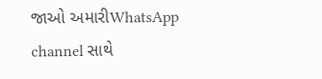જાઓ અમારીWhatsApp channel સાથે